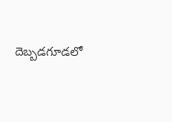దెబ్బడగూడలో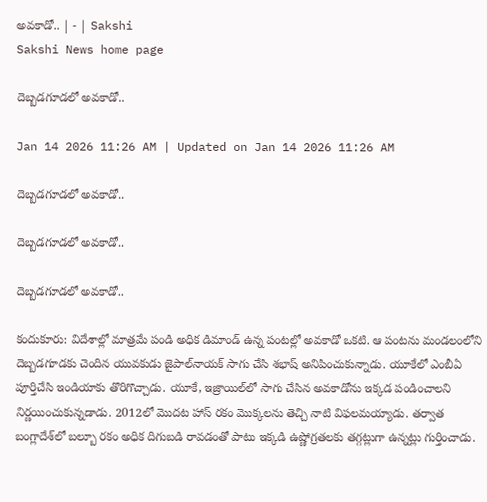అవకాడో.. | - | Sakshi
Sakshi News home page

దెబ్బడగూడలో అవకాడో..

Jan 14 2026 11:26 AM | Updated on Jan 14 2026 11:26 AM

దెబ్బడగూడలో అవకాడో..

దెబ్బడగూడలో అవకాడో..

దెబ్బడగూడలో అవకాడో..

కందుకూరు: విదేశాల్లో మాత్రమే పండి అధిక డిమాండ్‌ ఉన్న పంటల్లో అవకాడో ఒకటి. ఆ పంటను మండలంలోని దెబ్బడగూడకు చెందిన యువకుడు జైపాల్‌నాయక్‌ సాగు చేసి శభాష్‌ అనిపించుకున్నాడు. యూకేలో ఎంబీఏ పూర్తిచేసి ఇండియాకు తొరిగొచ్చాడు. యూకే, ఇజ్రాయిల్‌లో సాగు చేసిన అవకాడోను ఇక్కడ పండించాలని నిర్ణయించుకున్నడాడు. 2012లో మొదట హాస్‌ రకం మొక్కలను తెచ్చి నాటి విఫలమయ్యాడు. తర్వాత బంగ్లాదేశ్‌లో బల్బూ రకం అధిక దిగుబడి రావడంతో పాటు ఇక్కడి ఉష్ణోగ్రతలకు తగ్గట్లుగా ఉన్నట్లు గుర్తించాడు.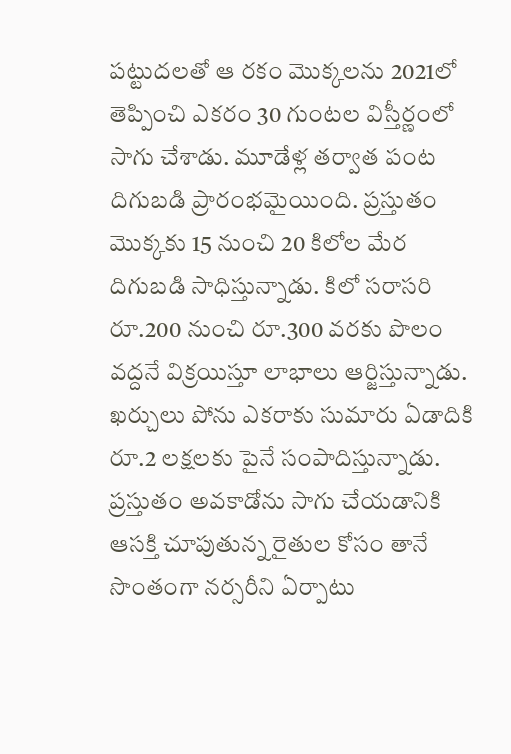పట్టుదలతో ఆ రకం మొక్కలను 2021లో తెప్పించి ఎకరం 30 గుంటల విస్తీర్ణంలో సాగు చేశాడు. మూడేళ్ల తర్వాత పంట దిగుబడి ప్రారంభమైయింది. ప్రస్తుతం మొక్కకు 15 నుంచి 20 కిలోల మేర దిగుబడి సాధిస్తున్నాడు. కిలో సరాసరి రూ.200 నుంచి రూ.300 వరకు పొలం వద్దనే విక్రయిస్తూ లాభాలు ఆర్జిస్తున్నాడు. ఖర్చులు పోను ఎకరాకు సుమారు ఏడాదికి రూ.2 లక్షలకు పైనే సంపాదిస్తున్నాడు. ప్రస్తుతం అవకాడోను సాగు చేయడానికి ఆసక్తి చూపుతున్న రైతుల కోసం తానే సొంతంగా నర్సరీని ఏర్పాటు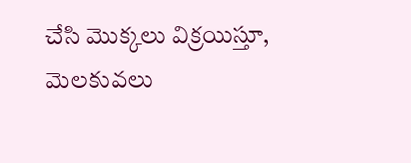చేసి మొక్కలు విక్రయిస్తూ, మెలకువలు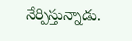నేర్పిస్తున్నాడు.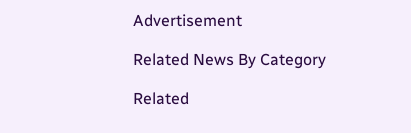Advertisement

Related News By Category

Related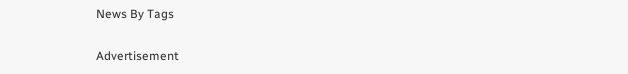News By Tags

Advertisement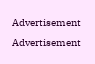Advertisement
Advertisement